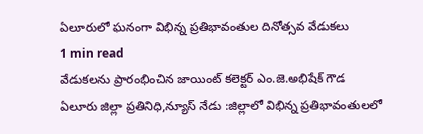ఏలూరులో ఘనంగా విభిన్న ప్రతిభావంతుల దినోత్సవ వేడుకలు
1 min read
వేడుకలను ప్రారంభించిన జాయింట్ కలెక్టర్ ఎం.జె.అభిషేక్ గౌడ
ఏలూరు జిల్లా ప్రతినిధి,న్యూస్ నేడు :జిల్లాలో విభిన్న ప్రతిభావంతులలో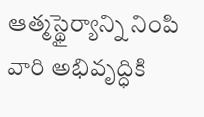ఆత్మస్థైర్యాన్ని నింపి వారి అభివృద్ధికి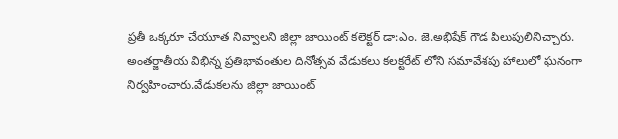ప్రతీ ఒక్కరూ చేయూత నివ్వాలని జిల్లా జాయింట్ కలెక్టర్ డా:ఎం. జె.అభిషేక్ గౌడ పిలుపులినిచ్చారు. అంతర్జాతీయ విభిన్న ప్రతిభావంతుల దినోత్సవ వేడుకలు కలక్టరేట్ లోని సమావేశపు హాలులో ఘనంగా నిర్వహించారు.వేడుకలను జిల్లా జాయింట్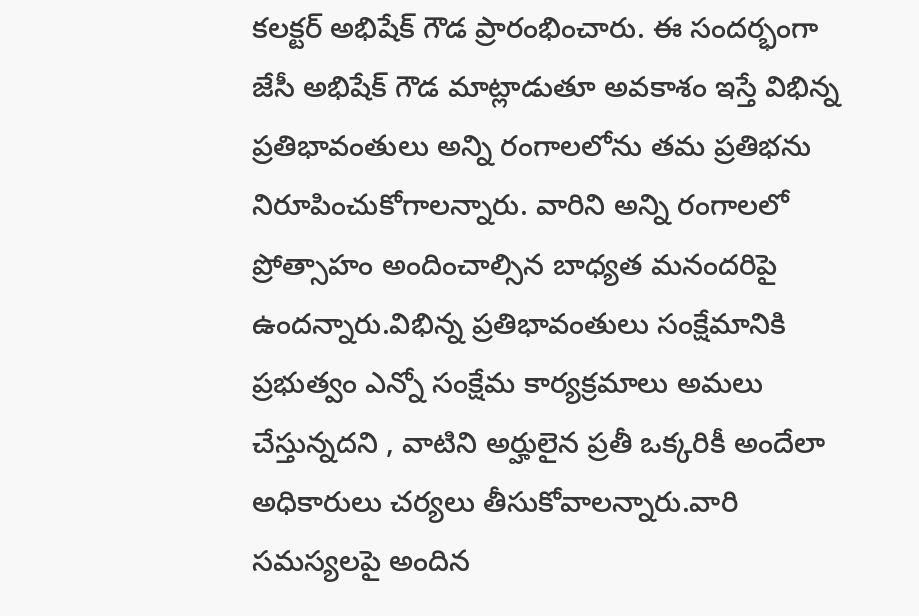కలక్టర్ అభిషేక్ గౌడ ప్రారంభించారు. ఈ సందర్భంగా జేసీ అభిషేక్ గౌడ మాట్లాడుతూ అవకాశం ఇస్తే విభిన్న ప్రతిభావంతులు అన్ని రంగాలలోను తమ ప్రతిభను నిరూపించుకోగాలన్నారు. వారిని అన్ని రంగాలలో ప్రోత్సాహం అందించాల్సిన బాధ్యత మనందరిపై ఉందన్నారు.విభిన్న ప్రతిభావంతులు సంక్షేమానికి ప్రభుత్వం ఎన్నో సంక్షేమ కార్యక్రమాలు అమలు చేస్తున్నదని , వాటిని అర్హులైన ప్రతీ ఒక్కరికీ అందేలా అధికారులు చర్యలు తీసుకోవాలన్నారు.వారి సమస్యలపై అందిన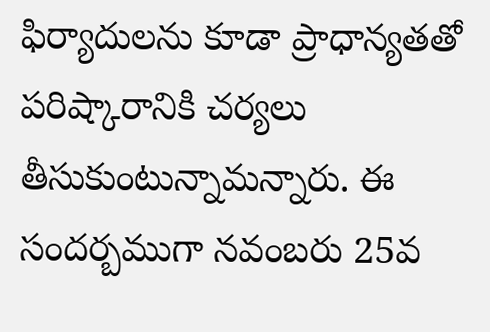ఫిర్యాదులను కూడా ప్రాధాన్యతతో పరిష్కారానికి చర్యలు తీసుకుంటున్నామన్నారు. ఈ సందర్బముగా నవంబరు 25వ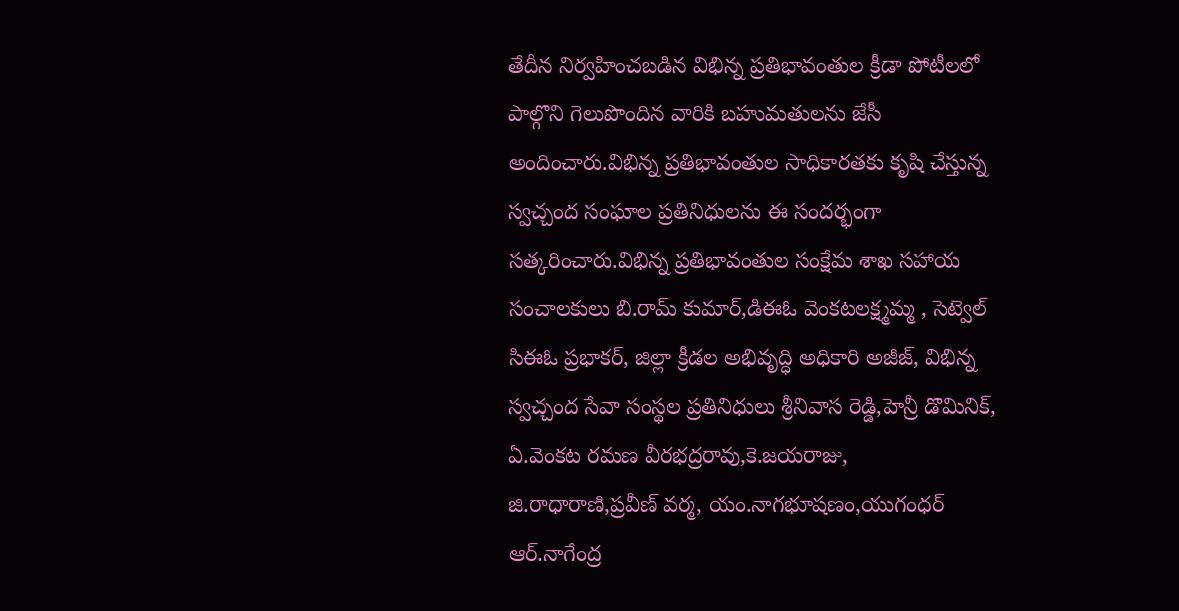తేదీన నిర్వహించబడిన విభిన్న ప్రతిభావంతుల క్రీడా పోటీలలో పాల్గొని గెలుపొందిన వారికి బహుమతులను జేసీ అందించారు.విభిన్న ప్రతిభావంతుల సాధికారతకు కృషి చేస్తున్న స్వచ్చంద సంఘాల ప్రతినిధులను ఈ సందర్భంగా సత్కరించారు.విభిన్న ప్రతిభావంతుల సంక్షేమ శాఖ సహాయ సంచాలకులు బి.రామ్ కుమార్,డిఈఓ వెంకటలక్ష్మమ్మ , సెట్వెల్ సిఈఓ ప్రభాకర్, జిల్లా క్రీడల అభివృద్ధి అధికారి అజీజ్, విభిన్న స్వచ్చంద సేవా సంస్థల ప్రతినిధులు శ్రీనివాస రెడ్డి,హెన్రీ డొమినిక్, ఏ.వెంకట రమణ వీరభద్రరావు,కె.జయరాజు, జి.రాధారాణి,ప్రవీణ్ వర్మ, యం.నాగభూషణం,యుగంధర్ ఆర్.నాగేంద్ర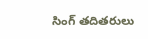సింగ్ తదితరులు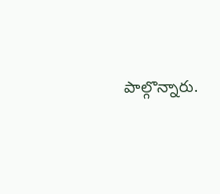పాల్గొన్నారు.